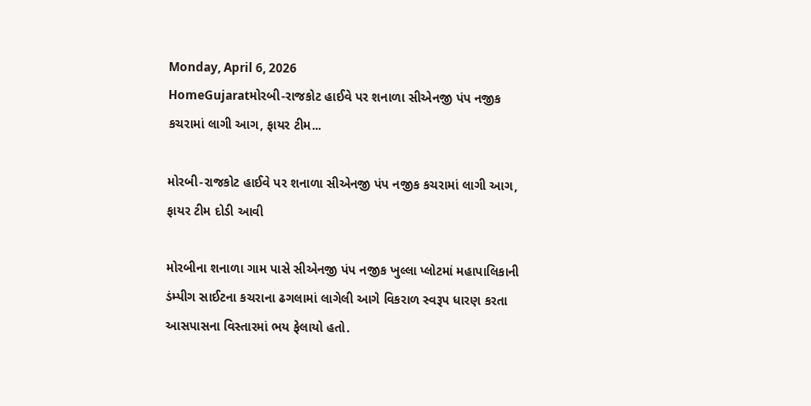Monday, April 6, 2026
HomeGujaratમોરબી-રાજકોટ હાઈવે પર શનાળા સીએનજી પંપ નજીક કચરામાં લાગી આગ, ફાયર ટીમ...

મોરબી-રાજકોટ હાઈવે પર શનાળા સીએનજી પંપ નજીક કચરામાં લાગી આગ, ફાયર ટીમ દોડી આવી

મોરબીના શનાળા ગામ પાસે સીએનજી પંપ નજીક ખુલ્લા પ્લોટમાં મહાપાલિકાની ડંમ્પીગ સાઈટના કચરાના ઢગલામાં લાગેલી આગે વિકરાળ સ્વરૂપ ધારણ કરતા આસપાસના વિસ્તારમાં ભય ફેલાયો હતો.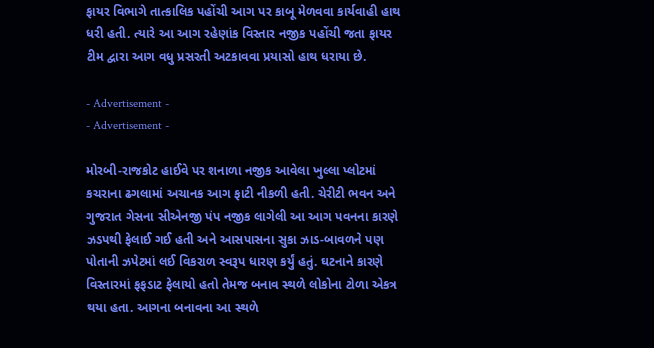ફાયર વિભાગે તાત્કાલિક પહોંચી આગ પર કાબૂ મેળવવા કાર્યવાહી હાથ ધરી હતી. ત્યારે આ આગ રહેણાંક વિસ્તાર નજીક પહોંચી જતા ફાયર ટીમ દ્વારા આગ વધુ પ્રસરતી અટકાવવા પ્રયાસો હાથ ધરાયા છે.

- Advertisement -
- Advertisement -

મોરબી-રાજકોટ હાઈવે પર શનાળા નજીક આવેલા ખુલ્લા પ્લોટમાં કચરાના ઢગલામાં અચાનક આગ ફાટી નીકળી હતી. ચેરીટી ભવન અને ગુજરાત ગેસના સીએનજી પંપ નજીક લાગેલી આ આગ પવનના કારણે ઝડપથી ફેલાઈ ગઈ હતી અને આસપાસના સુકા ઝાડ-બાવળને પણ પોતાની ઝપેટમાં લઈ વિકરાળ સ્વરૂપ ધારણ કર્યું હતું. ઘટનાને કારણે વિસ્તારમાં ફફડાટ ફેલાયો હતો તેમજ બનાવ સ્થળે લોકોના ટોળા એકત્ર થયા હતા. આગના બનાવના આ સ્થળે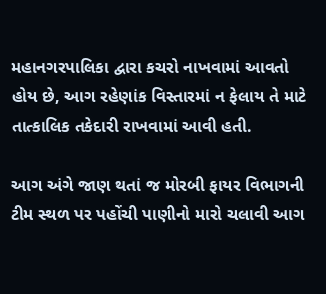મહાનગરપાલિકા દ્વારા કચરો નાખવામાં આવતો હોય છે, આગ રહેણાંક વિસ્તારમાં ન ફેલાય તે માટે તાત્કાલિક તકેદારી રાખવામાં આવી હતી.

આગ અંગે જાણ થતાં જ મોરબી ફાયર વિભાગની ટીમ સ્થળ પર પહોંચી પાણીનો મારો ચલાવી આગ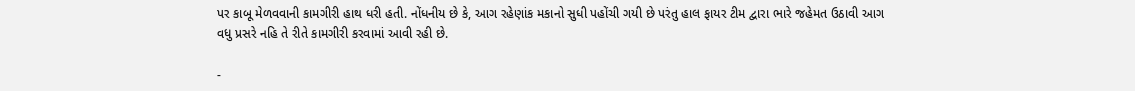પર કાબૂ મેળવવાની કામગીરી હાથ ધરી હતી. નોંધનીય છે કે, આગ રહેણાંક મકાનો સુધી પહોંચી ગયી છે પરંતુ હાલ ફાયર ટીમ દ્વારા ભારે જહેમત ઉઠાવી આગ વધુ પ્રસરે નહિ તે રીતે કામગીરી કરવામાં આવી રહી છે.

-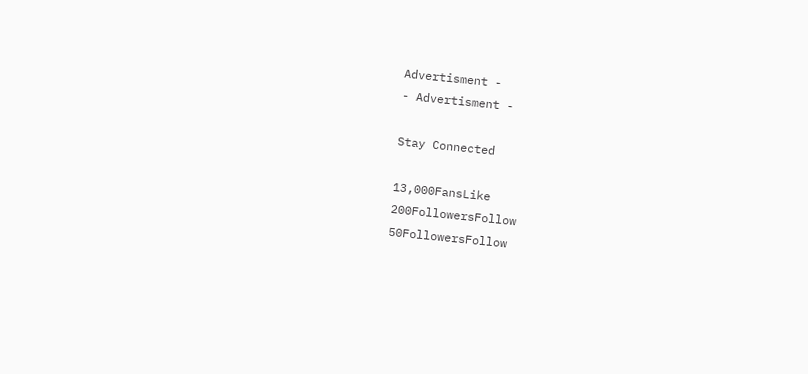Advertisment -
- Advertisment -

Stay Connected

13,000FansLike
200FollowersFollow
50FollowersFollow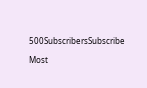500SubscribersSubscribe

Most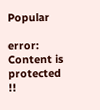Popular

error: Content is protected !!